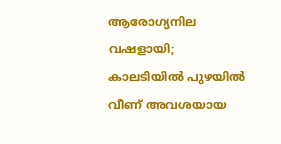ആരോഗ്യനില വഷളായി; കാലടിയിൽ പുഴയിൽ വീണ് അവശയായ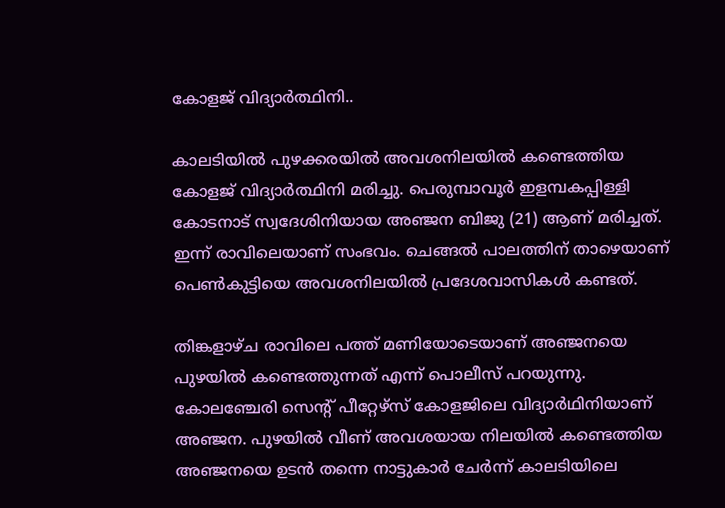കോളജ് വിദ്യാർത്ഥിനി..

കാലടിയിൽ പുഴക്കരയിൽ അവശനിലയിൽ കണ്ടെത്തിയ കോളജ് വിദ്യാർത്ഥിനി മരിച്ചു. പെരുമ്പാവൂർ ഇളമ്പകപ്പിള്ളി കോടനാട് സ്വദേശിനിയായ അഞ്ജന ബിജു (21) ആണ് മരിച്ചത്. ഇന്ന് രാവിലെയാണ് സംഭവം. ചെങ്ങൽ പാലത്തിന് താഴെയാണ് പെൺകുട്ടിയെ അവശനിലയിൽ പ്രദേശവാസികൾ കണ്ടത്.

തിങ്കളാഴ്ച രാവിലെ പത്ത് മണിയോടെയാണ് അഞ്ജനയെ പുഴയിൽ കണ്ടെത്തുന്നത് എന്ന് പൊലീസ് പറയുന്നു. കോലഞ്ചേരി സെന്റ് പീറ്റേഴ്സ് കോളജിലെ വിദ്യാർഥിനിയാണ് അഞ്ജന. പുഴയിൽ വീണ് അവശയായ നിലയിൽ കണ്ടെത്തിയ അഞ്ജനയെ ഉടൻ തന്നെ നാട്ടുകാർ ചേർന്ന് കാലടിയിലെ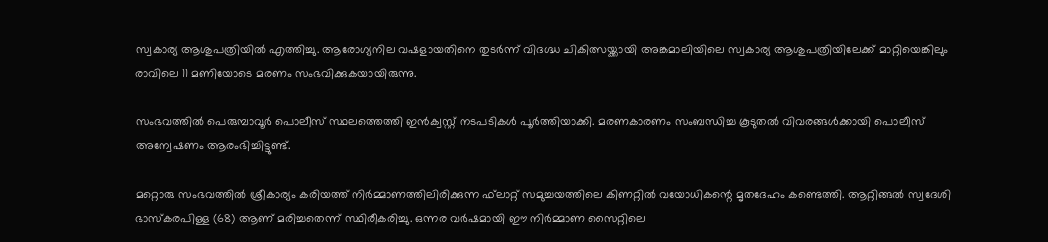സ്വകാര്യ ആശുപത്രിയിൽ എത്തിച്ചു. ആരോഗ്യനില വഷളായതിനെ തുടർന്ന് വിദഗ്ദ്ധ ചികിത്സയ്ക്കായി അങ്കമാലിയിലെ സ്വകാര്യ ആശുപത്രിയിലേക്ക് മാറ്റിയെങ്കിലും രാവിലെ 11 മണിയോടെ മരണം സംഭവിക്കുകയായിരുന്നു.

സംഭവത്തിൽ പെരുമ്പാവൂർ പൊലീസ് സ്ഥലത്തെത്തി ഇൻക്വസ്റ്റ് നടപടികൾ പൂർത്തിയാക്കി. മരണകാരണം സംബന്ധിച്ച കൂടുതൽ വിവരങ്ങൾക്കായി പൊലീസ് അന്വേഷണം ആരംഭിച്ചിട്ടുണ്ട്.

മറ്റൊരു സംഭവത്തിൽ ശ്രീകാര്യം കരിയത്ത് നിർമ്മാണത്തിലിരിക്കുന്ന ഫ്‌ലാറ്റ് സമുച്ചയത്തിലെ കിണറ്റിൽ വയോധികന്റെ മൃതദേഹം കണ്ടെത്തി. ആറ്റിങ്ങൽ സ്വദേശി ഭാസ്‌കരപിള്ള (68) ആണ് മരിച്ചതെന്ന് സ്ഥിരീകരിച്ചു. ഒന്നര വർഷമായി ഈ നിർമ്മാണ സൈറ്റിലെ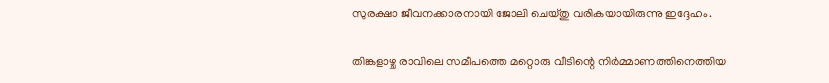സുരക്ഷാ ജീവനക്കാരനായി ജോലി ചെയ്തു വരികയായിരുന്നു ഇദ്ദേഹം.

തിങ്കളാഴ്ച രാവിലെ സമീപത്തെ മറ്റൊരു വീടിന്റെ നിർമ്മാണത്തിനെത്തിയ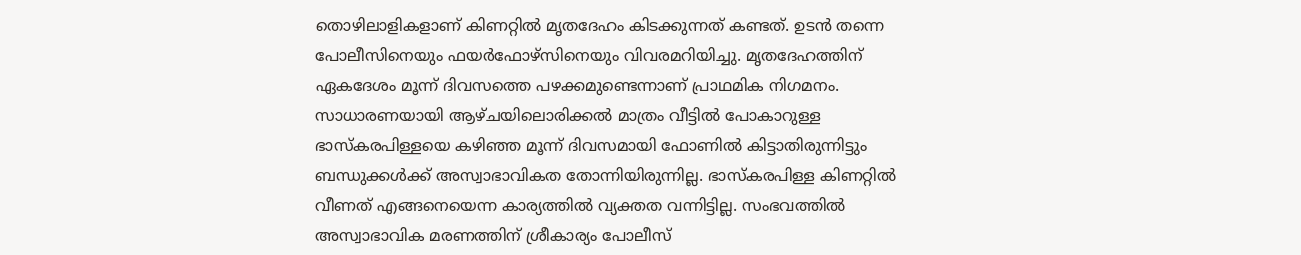തൊഴിലാളികളാണ് കിണറ്റിൽ മൃതദേഹം കിടക്കുന്നത് കണ്ടത്. ഉടൻ തന്നെ പോലീസിനെയും ഫയർഫോഴ്സിനെയും വിവരമറിയിച്ചു. മൃതദേഹത്തിന് ഏകദേശം മൂന്ന് ദിവസത്തെ പഴക്കമുണ്ടെന്നാണ് പ്രാഥമിക നിഗമനം. സാധാരണയായി ആഴ്ചയിലൊരിക്കൽ മാത്രം വീട്ടിൽ പോകാറുള്ള ഭാസ്‌കരപിള്ളയെ കഴിഞ്ഞ മൂന്ന് ദിവസമായി ഫോണിൽ കിട്ടാതിരുന്നിട്ടും ബന്ധുക്കൾക്ക് അസ്വാഭാവികത തോന്നിയിരുന്നില്ല. ഭാസ്‌കരപിള്ള കിണറ്റിൽ വീണത് എങ്ങനെയെന്ന കാര്യത്തിൽ വ്യക്തത വന്നിട്ടില്ല. സംഭവത്തിൽ അസ്വാഭാവിക മരണത്തിന് ശ്രീകാര്യം പോലീസ്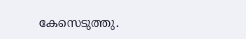കേസെടുത്തു.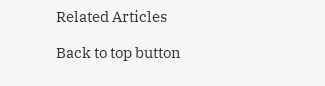Related Articles

Back to top button